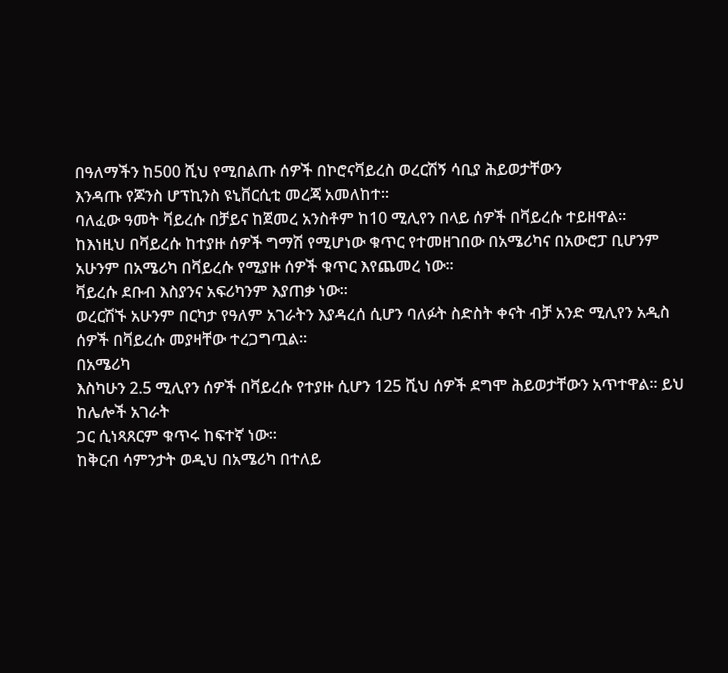በዓለማችን ከ500 ሺህ የሚበልጡ ሰዎች በኮሮናቫይረስ ወረርሽኝ ሳቢያ ሕይወታቸውን
እንዳጡ የጆንስ ሆፕኪንስ ዩኒቨርሲቲ መረጃ አመለከተ፡፡
ባለፈው ዓመት ቫይረሱ በቻይና ከጀመረ አንስቶም ከ10 ሚሊየን በላይ ሰዎች በቫይረሱ ተይዘዋል፡፡
ከእነዚህ በቫይረሱ ከተያዙ ሰዎች ግማሽ የሚሆነው ቁጥር የተመዘገበው በአሜሪካና በአውሮፓ ቢሆንም
አሁንም በአሜሪካ በቫይረሱ የሚያዙ ሰዎች ቁጥር እየጨመረ ነው፡፡
ቫይረሱ ደቡብ እስያንና አፍሪካንም እያጠቃ ነው፡፡
ወረርሽኙ አሁንም በርካታ የዓለም አገራትን እያዳረሰ ሲሆን ባለፉት ስድስት ቀናት ብቻ አንድ ሚሊየን አዲስ
ሰዎች በቫይረሱ መያዛቸው ተረጋግጧል፡፡
በአሜሪካ
እስካሁን 2.5 ሚሊየን ሰዎች በቫይረሱ የተያዙ ሲሆን 125 ሺህ ሰዎች ደግሞ ሕይወታቸውን አጥተዋል፡፡ ይህ ከሌሎች አገራት
ጋር ሲነጻጸርም ቁጥሩ ከፍተኛ ነው፡፡
ከቅርብ ሳምንታት ወዲህ በአሜሪካ በተለይ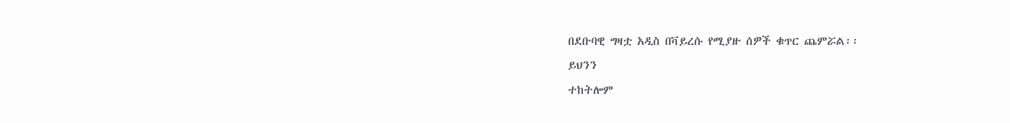በደቡባዊ ግዛቷ አዲስ በቫይረሱ የሚያዙ ሰዎች ቁጥር ጨምሯል፡፡
ይህንን
ተከትሎም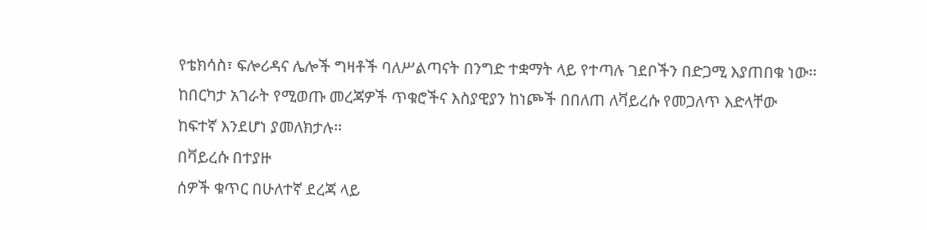የቴክሳስ፣ ፍሎሪዳና ሌሎች ግዛቶች ባለሥልጣናት በንግድ ተቋማት ላይ የተጣሉ ገደቦችን በድጋሚ እያጠበቁ ነው፡፡
ከበርካታ አገራት የሚወጡ መረጃዎች ጥቁሮችና እስያዊያን ከነጮች በበለጠ ለቫይረሱ የመጋለጥ እድላቸው
ከፍተኛ እንደሆነ ያመለክታሉ፡፡
በቫይረሱ በተያዙ
ሰዎች ቁጥር በሁለተኛ ደረጃ ላይ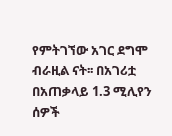የምትገኘው አገር ደግሞ ብራዚል ናት፡፡ በአገሪቷ በአጠቃላይ 1.3 ሚሊየን ሰዎች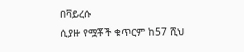በቫይረሱ
ሲያዙ የሟቾች ቁጥርም ከ57 ሺህ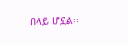በላይ ሆኗል፡፡